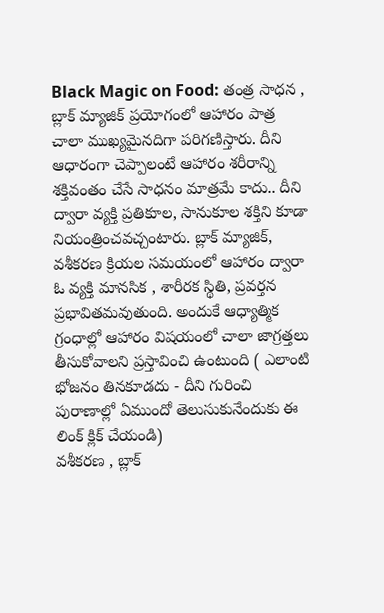Black Magic on Food: తంత్ర సాధన , బ్లాక్ మ్యాజిక్ ప్రయోగంలో ఆహారం పాత్ర చాలా ముఖ్యమైనదిగా పరిగణిస్తారు. దీని ఆధారంగా చెప్పాలంటే ఆహారం శరీరాన్ని శక్తివంతం చేసే సాధనం మాత్రమే కాదు.. దీని ద్వారా వ్యక్తి ప్రతికూల, సానుకూల శక్తిని కూడా నియంత్రించవచ్చంటారు. బ్లాక్ మ్యాజిక్, వశీకరణ క్రియల సమయంలో ఆహారం ద్వారా ఓ వ్యక్తి మానసిక , శారీరక స్థితి, ప్రవర్తన ప్రభావితమవుతుంది. అందుకే ఆధ్యాత్మిక గ్రంధాల్లో ఆహారం విషయంలో చాలా జాగ్రత్తలు తీసుకోవాలని ప్రస్తావించి ఉంటుంది ( ఎలాంటి భోజనం తినకూడదు - దీని గురించి పురాణాల్లో ఏముందో తెలుసుకునేందుకు ఈ లింక్ క్లిక్ చేయండి)
వశీకరణ , బ్లాక్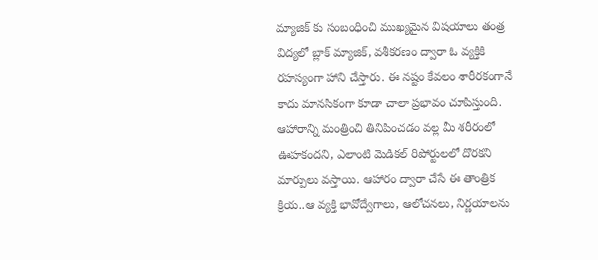మ్యాజిక్ కు సంబంధించి ముఖ్యమైన విషయాలు తంత్ర విద్యలో బ్లాక్ మ్యాజిక్, వశీకరణం ద్వారా ఓ వ్యక్తికి రహస్యంగా హాని చేస్తారు. ఈ నష్టం కేవలం శారీరకంగానే కాదు మానసికంగా కూడా చాలా ప్రభావం చూపిస్తుంది. ఆహారాన్ని మంత్రించి తినిపించడం వల్ల మీ శరీరంలో ఊహకందని, ఎలాంటి మెడికల్ రిపోర్టులలో దొరకని మార్పులు వస్తాయి. ఆహారం ద్వారా చేసే ఈ తాంత్రిక క్రియ..ఆ వ్యక్తి భావోద్వేగాలు, ఆలోచనలు, నిర్ణయాలను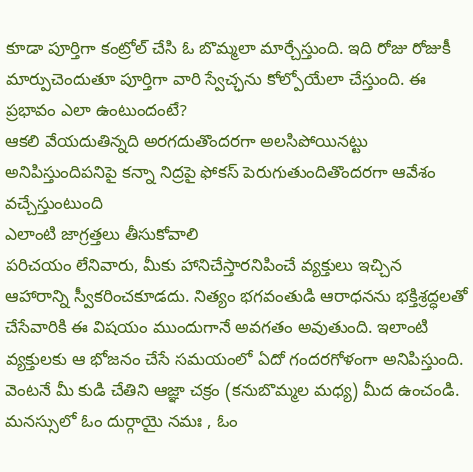కూడా పూర్తిగా కంట్రోల్ చేసి ఓ బొమ్మలా మార్చేస్తుంది. ఇది రోజు రోజుకీ మార్పుచెందుతూ పూర్తిగా వారి స్వేచ్ఛను కోల్పోయేలా చేస్తుంది. ఈ ప్రభావం ఎలా ఉంటుందంటే?
ఆకలి వేయదుతిన్నది అరగదుతొందరగా అలసిపోయినట్టు అనిపిస్తుందిపనిపై కన్నా నిద్రపై ఫోకస్ పెరుగుతుందితొందరగా ఆవేశం వచ్చేస్తుంటుంది
ఎలాంటి జాగ్రత్తలు తీసుకోవాలి
పరిచయం లేనివారు, మీకు హానిచేస్తారనిపించే వ్యక్తులు ఇచ్చిన ఆహారాన్ని స్వీకరించకూడదు. నిత్యం భగవంతుడి ఆరాధనను భక్తిశ్రద్ధలతో చేసేవారికి ఈ విషయం ముందుగానే అవగతం అవుతుంది. ఇలాంటి వ్యక్తులకు ఆ భోజనం చేసే సమయంలో ఏదో గందరగోళంగా అనిపిస్తుంది. వెంటనే మీ కుడి చేతిని ఆజ్ఞా చక్రం (కనుబొమ్మల మధ్య) మీద ఉంచండి. మనస్సులో ఓం దుర్గాయై నమః , ఓం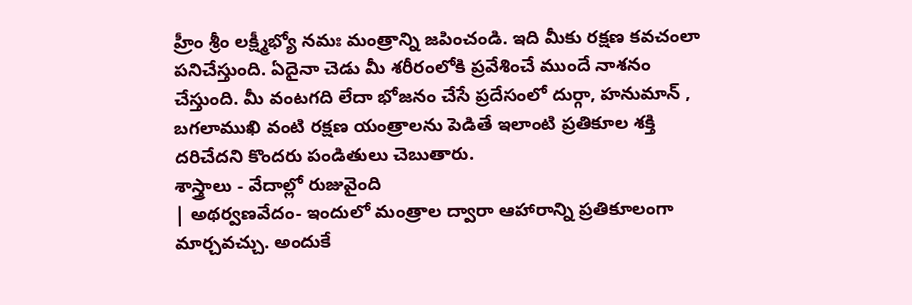హ్రీం శ్రీం లక్ష్మీభ్యో నమః మంత్రాన్ని జపించండి. ఇది మీకు రక్షణ కవచంలా పనిచేస్తుంది. ఏదైనా చెడు మీ శరీరంలోకి ప్రవేశించే ముందే నాశనం చేస్తుంది. మీ వంటగది లేదా భోజనం చేసే ప్రదేసంలో దుర్గా, హనుమాన్ , బగలాముఖి వంటి రక్షణ యంత్రాలను పెడితే ఇలాంటి ప్రతికూల శక్తి దరిచేదని కొందరు పండితులు చెబుతారు.
శాస్త్రాలు - వేదాల్లో రుజువైంది
| అథర్వణవేదం- ఇందులో మంత్రాల ద్వారా ఆహారాన్ని ప్రతికూలంగా మార్చవచ్చు. అందుకే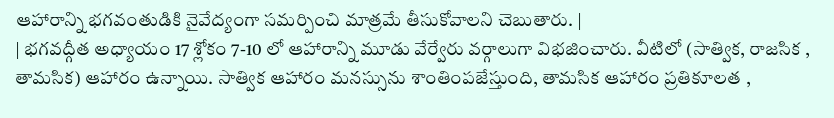ఆహారాన్ని భగవంతుడికి నైవేద్యంగా సమర్పించి మాత్రమే తీసుకోవాలని చెబుతారు. |
| భగవద్గీత అధ్యాయం 17 శ్లోకం 7-10 లో ఆహారాన్ని మూడు వేర్వేరు వర్గాలుగా విభజించారు. వీటిలో (సాత్విక, రాజసిక , తామసిక) ఆహారం ఉన్నాయి. సాత్విక ఆహారం మనస్సును శాంతింపజేస్తుంది, తామసిక ఆహారం ప్రతికూలత ,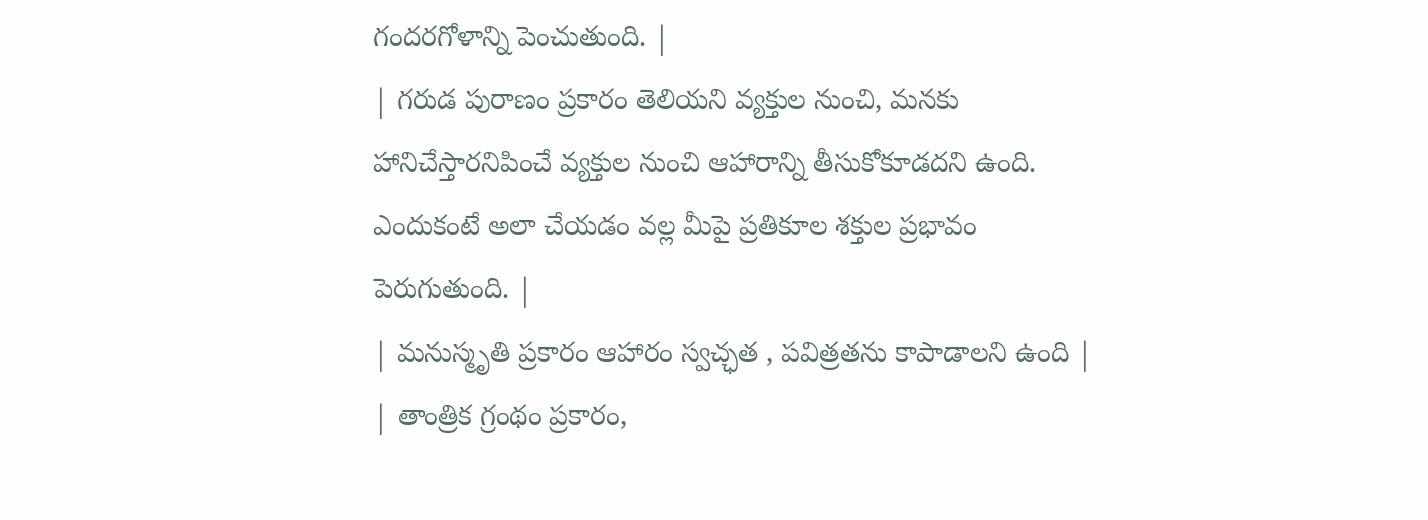గందరగోళాన్ని పెంచుతుంది. |
| గరుడ పురాణం ప్రకారం తెలియని వ్యక్తుల నుంచి, మనకు హానిచేస్తారనిపించే వ్యక్తుల నుంచి ఆహారాన్ని తీసుకోకూడదని ఉంది. ఎందుకంటే అలా చేయడం వల్ల మీపై ప్రతికూల శక్తుల ప్రభావం పెరుగుతుంది. |
| మనుస్మృతి ప్రకారం ఆహారం స్వచ్ఛత , పవిత్రతను కాపాడాలని ఉంది |
| తాంత్రిక గ్రంథం ప్రకారం,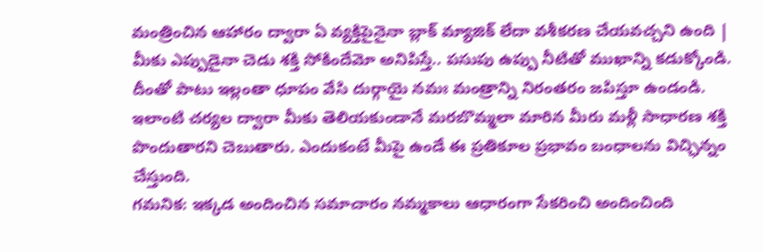మంత్రించిన ఆహారం ద్వారా ఏ వ్యక్తిపైనైనా బ్లాక్ మ్యాజిక్ లేదా వశీకరణ చేయవచ్చని ఉంది |
మీకు ఎప్పుడైనా చెడు శక్తి సోకిందేమో అనిపిస్తే.. పసుపు ఉప్పు నీటితో ముఖాన్ని కడుక్కోండి. దీంతో పాటు ఇల్లంతా ధూపం వేసి దుర్గాయై నమః మంత్రాన్ని నిరంతరం జపిస్తూ ఉండండి. ఇలాంటి చర్యల ద్వారా మీకు తెలియకుండానే మరబొమ్మలా మారిన మీరు మళ్లీ సాధారణ శక్తి పొందుతారని చెబుతారు. ఎందుకంటే మీపై ఉండే ఈ ప్రతికూల ప్రభావం బంధాలను విచ్ఛిన్నం చేస్తుంది.
గమనిక: ఇక్కడ అందించిన సమాచారం నమ్మకాలు ఆధారంగా సేకరించి అందించింది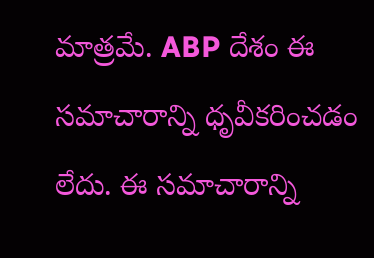మాత్రమే. ABP దేశం ఈ సమాచారాన్ని ధృవీకరించడం లేదు. ఈ సమాచారాన్ని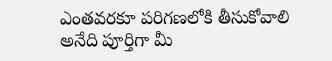ఎంతవరకూ పరిగణలోకి తీసుకోవాలి అనేది పూర్తిగా మీ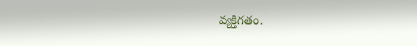వ్యక్తిగతం.